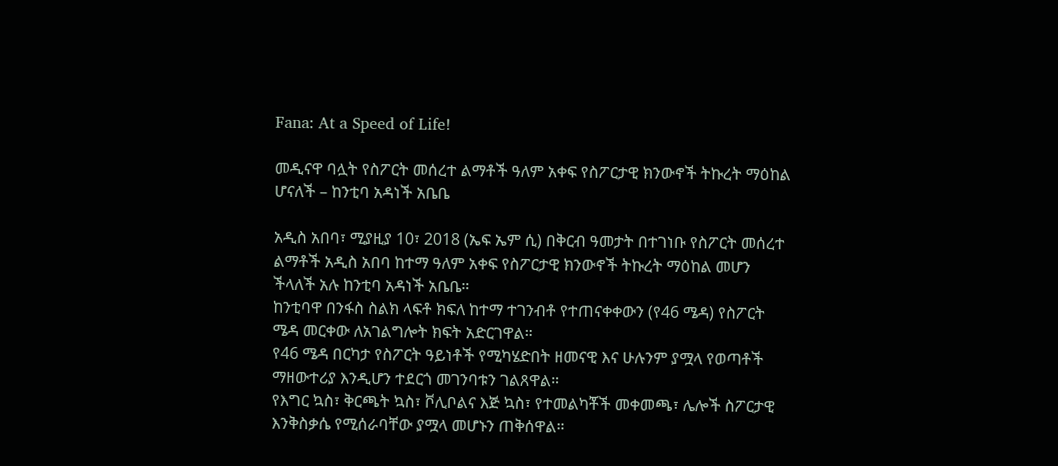Fana: At a Speed of Life!

መዲናዋ ባሏት የስፖርት መሰረተ ልማቶች ዓለም አቀፍ የስፖርታዊ ክንውኖች ትኩረት ማዕከል ሆናለች – ከንቲባ አዳነች አቤቤ

አዲስ አበባ፣ ሚያዚያ 10፣ 2018 (ኤፍ ኤም ሲ) በቅርብ ዓመታት በተገነቡ የስፖርት መሰረተ ልማቶች አዲስ አበባ ከተማ ዓለም አቀፍ የስፖርታዊ ክንውኖች ትኩረት ማዕከል መሆን ችላለች አሉ ከንቲባ አዳነች አቤቤ።
ከንቲባዋ በንፋስ ስልክ ላፍቶ ክፍለ ከተማ ተገንብቶ የተጠናቀቀውን (የ46 ሜዳ) የስፖርት ሜዳ መርቀው ለአገልግሎት ክፍት አድርገዋል።
የ46 ሜዳ በርካታ የስፖርት ዓይነቶች የሚካሄድበት ዘመናዊ እና ሁሉንም ያሟላ የወጣቶች ማዘውተሪያ እንዲሆን ተደርጎ መገንባቱን ገልጸዋል።
የእግር ኳስ፣ ቅርጫት ኳስ፣ ቮሊቦልና እጅ ኳስ፣ የተመልካቾች መቀመጫ፣ ሌሎች ስፖርታዊ እንቅስቃሴ የሚሰራባቸው ያሟላ መሆኑን ጠቅሰዋል።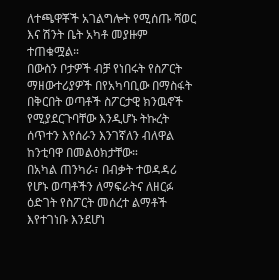ለተጫዋቾች አገልግሎት የሚሰጡ ሻወር እና ሽንት ቤት አካቶ መያዙም ተጠቁሟል።
በውስን ቦታዎች ብቻ የነበሩት የስፖርት ማዘውተሪያዎች በየአካባቢው በማስፋት በቅርበት ወጣቶች ስፖርታዊ ክንዉኖች የሚያደርጉባቸው እንዲሆኑ ትኩረት ሰጥተን እየሰራን እንገኛለን ብለዋል ከንቲባዋ በመልዕክታቸው።
በአካል ጠንካራ፣ በብቃት ተወዳዳሪ የሆኑ ወጣቶችን ለማፍራትና ለዘርፉ ዕድገት የስፖርት መሰረተ ልማቶች እየተገነቡ እንደሆነ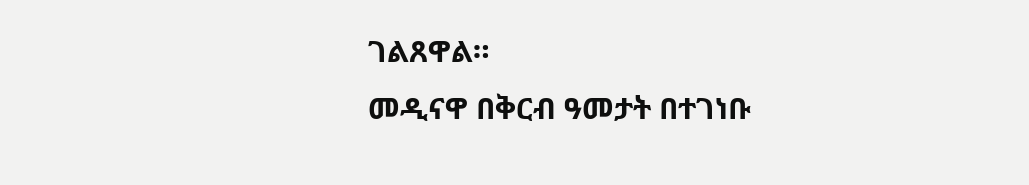ገልጸዋል።
መዲናዋ በቅርብ ዓመታት በተገነቡ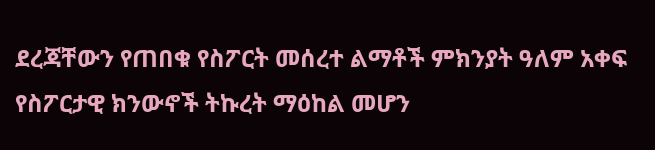ደረጃቸውን የጠበቁ የስፖርት መሰረተ ልማቶች ምክንያት ዓለም አቀፍ የስፖርታዊ ክንውኖች ትኩረት ማዕከል መሆን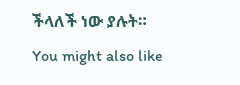ችላለች ነው ያሉት።
You might also like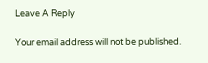Leave A Reply

Your email address will not be published.